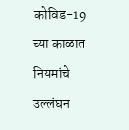कोविड-19 च्या काळात नियमांचे उल्लंघन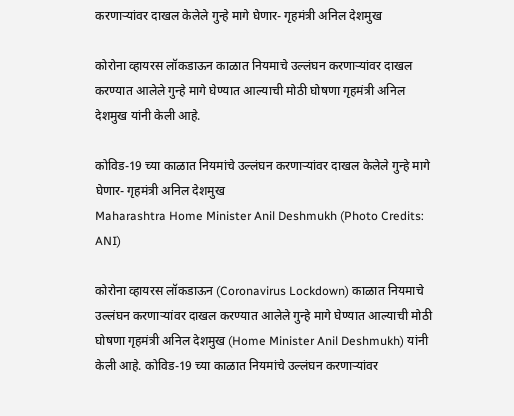करणाऱ्यांवर दाखल केलेले गुन्हे मागे घेणार- गृहमंत्री अनिल देशमुख

कोरोना व्हायरस लॉकडाऊन काळात नियमाचे उल्लंघन करणाऱ्यांवर दाखल करण्यात आलेले गुन्हे मागे घेण्यात आल्याची मोठी घोषणा गृहमंत्री अनिल देशमुख यांनी केली आहे.

कोविड-19 च्या काळात नियमांचे उल्लंघन करणाऱ्यांवर दाखल केलेले गुन्हे मागे घेणार- गृहमंत्री अनिल देशमुख
Maharashtra Home Minister Anil Deshmukh (Photo Credits: ANI)

कोरोना व्हायरस लॉकडाऊन (Coronavirus Lockdown) काळात नियमाचे उल्लंघन करणाऱ्यांवर दाखल करण्यात आलेले गुन्हे मागे घेण्यात आल्याची मोठी घोषणा गृहमंत्री अनिल देशमुख (Home Minister Anil Deshmukh) यांनी केली आहे. कोविड-19 च्या काळात नियमांचे उल्लंघन करणाऱ्यांवर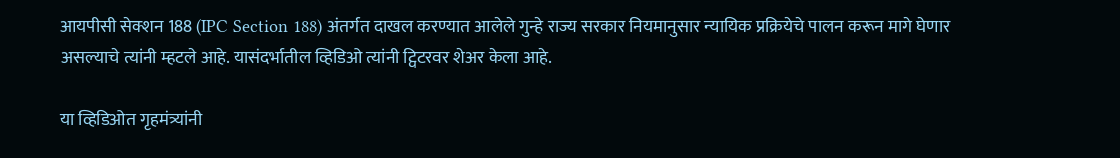आयपीसी सेक्शन 188 (IPC Section 188) अंतर्गत दाखल करण्यात आलेले गुन्हे राज्य सरकार नियमानुसार न्यायिक प्रक्रियेचे पालन करून मागे घेणार असल्याचे त्यांनी म्हटले आहे. यासंदर्भातील व्हिडिओ त्यांनी ट्विटरवर शेअर केला आहे.

या व्हिडिओत गृहमंत्र्यांनी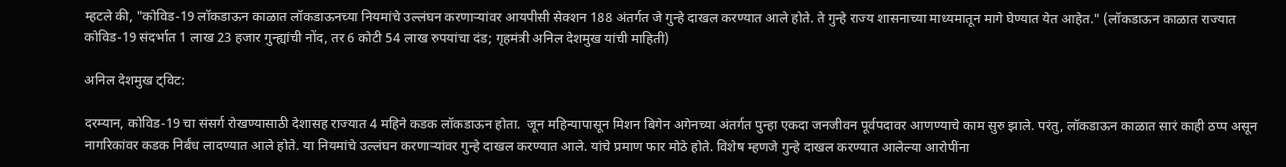म्हटले की, "कोविड-19 लॉकडाऊन काळात लॉकडाऊनच्या नियमांचे उल्लंघन करणाऱ्यांवर आयपीसी सेक्शन 188 अंतर्गत जे गुन्हे दाखल करण्यात आले होते. ते गुन्हे राज्य शासनाच्या माध्यमातून मागे घेण्यात येत आहेत." (लॉकडाऊन काळात राज्यात कोविड-19 संदर्भात 1 लाख 23 हजार गुन्ह्यांची नोंद, तर 6 कोटी 54 लाख रुपयांचा दंड; गृहमंत्री अनिल देशमुख यांची माहिती)

अनिल देशमुख ट्विट:

दरम्यान, कोविड-19 चा संसर्ग रोखण्यासाठी देशासह राज्यात 4 महिने कडक लॉकडाऊन होता.  जून महिन्यापासून मिशन बिगेन अगेनच्या अंतर्गत पुन्हा एकदा जनजीवन पूर्वपदावर आणण्याचे काम सुरु झाले. परंतु, लॉकडाऊन काळात सारं काही ठप्प असून नागरिकांवर कडक निर्बंध लादण्यात आले होते. या नियमांचे उल्लंघन करणाऱ्यांवर गुन्हे दाखल करण्यात आले. यांचे प्रमाण फार मोठे होते. विशेष म्हणजे गुन्हे दाखल करण्यात आलेल्या आरोपींना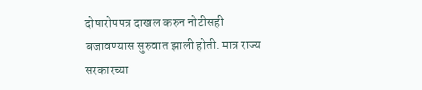दोषारोपपत्र दाखल करुन नोटीसही बजावण्यास सुरुवात झाली होती. मात्र राज्य सरकारच्या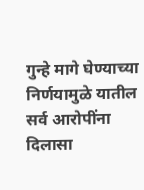गुन्हे मागे घेण्याच्या निर्णयामुळे यातील सर्व आरोपींना दिलासा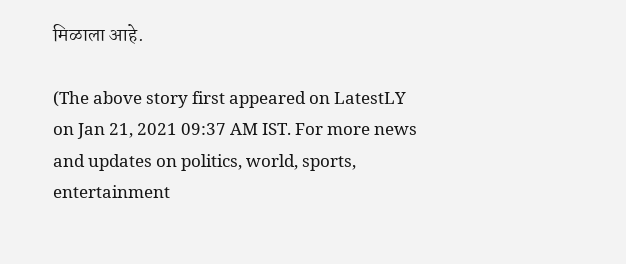मिळाला आहे.

(The above story first appeared on LatestLY on Jan 21, 2021 09:37 AM IST. For more news and updates on politics, world, sports, entertainment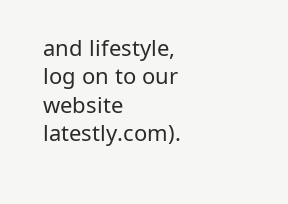and lifestyle, log on to our website latestly.com).